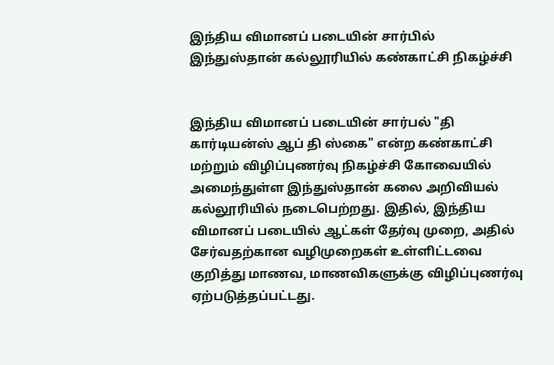இந்திய விமானப் படையின் சார்பில் இந்துஸ்தான் கல்லூரியில் கண்காட்சி நிகழ்ச்சி


இந்திய விமானப் படையின் சார்பல் "தி கார்டியன்ஸ் ஆப் தி ஸ்கை" என்ற கண்காட்சி மற்றும் விழிப்புணர்வு நிகழ்ச்சி கோவையில் அமைந்துள்ள இந்துஸ்தான் கலை அறிவியல் கல்லூரியில் நடைபெற்றது. இதில், இந்திய விமானப் படையில் ஆட்கள் தேர்வு முறை, அதில் சேர்வதற்கான வழிமுறைகள் உள்ளிட்டவை குறித்து மாணவ, மாணவிகளுக்கு விழிப்புணர்வு ஏற்படுத்தப்பட்டது.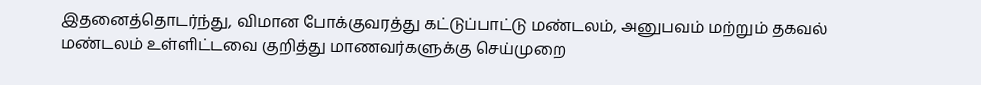இதனைத்தொடர்ந்து, விமான போக்குவரத்து கட்டுப்பாட்டு மண்டலம், அனுபவம் மற்றும் தகவல் மண்டலம் உள்ளிட்டவை குறித்து மாணவர்களுக்கு செய்முறை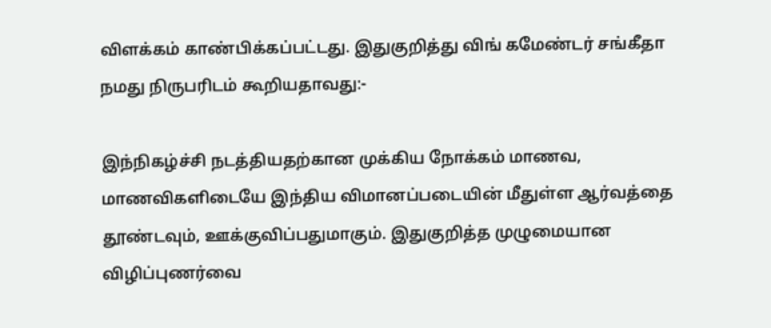விளக்கம் காண்பிக்கப்பட்டது. இதுகுறித்து விங் கமேண்டர் சங்கீதா நமது நிருபரிடம் கூறியதாவது:-

இந்நிகழ்ச்சி நடத்தியதற்கான முக்கிய நோக்கம் மாணவ, மாணவிகளிடையே இந்திய விமானப்படையின் மீதுள்ள ஆர்வத்தை தூண்டவும், ஊக்குவிப்பதுமாகும். இதுகுறித்த முழுமையான விழிப்புணர்வை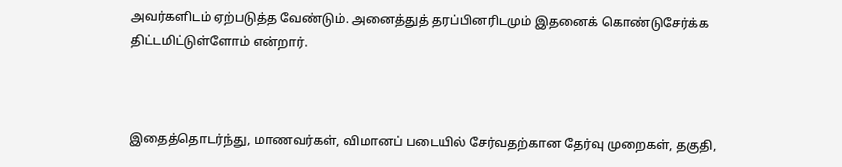அவர்களிடம் ஏற்படுத்த வேண்டும். அனைத்துத் தரப்பினரிடமும் இதனைக் கொண்டுசேர்க்க திட்டமிட்டுள்ளோம் என்றார்.



இதைத்தொடர்ந்து, மாணவர்கள், விமானப் படையில் சேர்வதற்கான தேர்வு முறைகள், தகுதி,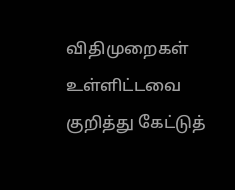விதிமுறைகள் உள்ளிட்டவை குறித்து கேட்டுத்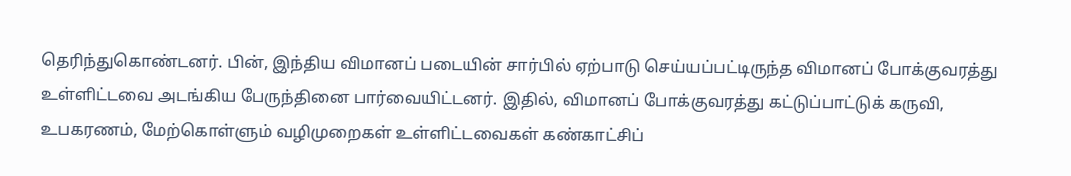தெரிந்துகொண்டனர். பின், இந்திய விமானப் படையின் சார்பில் ஏற்பாடு செய்யப்பட்டிருந்த விமானப் போக்குவரத்து உள்ளிட்டவை அடங்கிய பேருந்தினை பார்வையிட்டனர். இதில், விமானப் போக்குவரத்து கட்டுப்பாட்டுக் கருவி, உபகரணம், மேற்கொள்ளும் வழிமுறைகள் உள்ளிட்டவைகள் கண்காட்சிப்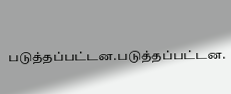படுத்தப்பட்டன.படுத்தப்பட்டன.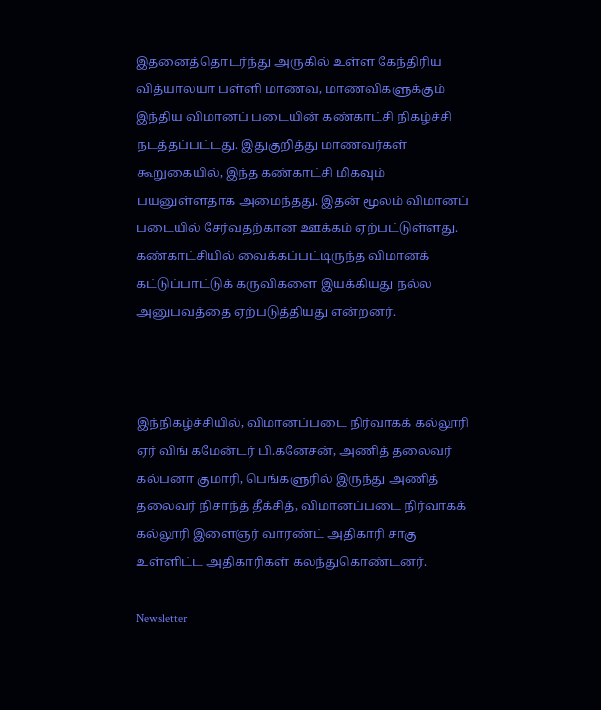இதனைத்தொடர்ந்து அருகில் உள்ள கேந்திரிய வித்யாலயா பள்ளி மாணவ, மாணவிகளுக்கும் இந்திய விமானப் படையின் கண்காட்சி நிகழ்ச்சி நடத்தப்பட்டது. இதுகுறித்து மாணவர்கள் கூறுகையில், இந்த கண்காட்சி மிகவும் பயனுள்ளதாக அமைந்தது. இதன் மூலம் விமானப் படையில் சேர்வதற்கான ஊக்கம் ஏற்பட்டுள்ளது. கண்காட்சியில் வைக்கப்பட்டிருந்த விமானக் கட்டுப்பாட்டுக் கருவிகளை இயக்கியது நல்ல அனுபவத்தை ஏற்படுத்தியது என்றனர்.



இந்நிகழ்ச்சியில், விமானப்படை நிர்வாகக் கல்லூரி ஏர் விங் கமேன்டர் பி.கனேசன், அணித் தலைவர் கல்பனா குமாரி, பெங்களுரில் இருந்து அணித் தலைவர் நிசாந்த் தீக்சித், விமானப்படை நிர்வாகக் கல்லூரி இளைஞர் வாரண்ட் அதிகாரி சாகு உள்ளிட்ட அதிகாரிகள் கலந்துகொண்டனர்.

Newsletter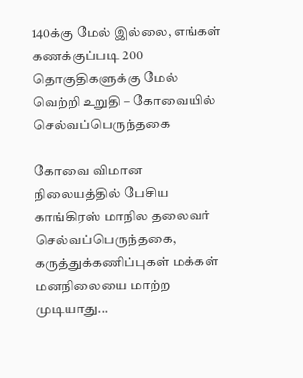140க்கு மேல் இல்லை, எங்கள் கணக்குப்படி 200 தொகுதிகளுக்கு மேல் வெற்றி உறுதி – கோவையில் செல்வப்பெருந்தகை

கோவை விமான நிலையத்தில் பேசிய காங்கிரஸ் மாநில தலைவர் செல்வப்பெருந்தகை, கருத்துக்கணிப்புகள் மக்கள் மனநிலையை மாற்ற முடியாது...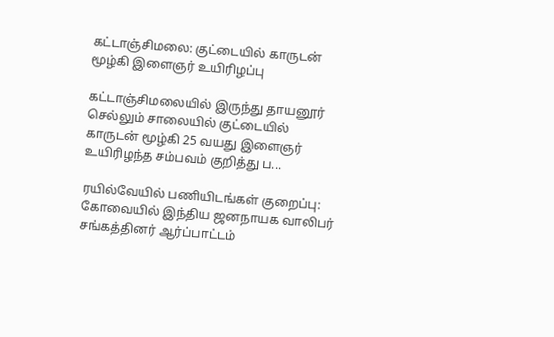கட்டாஞ்சிமலை: குட்டையில் காருடன் மூழ்கி இளைஞர் உயிரிழப்பு

கட்டாஞ்சிமலையில் இருந்து தாயனூர் செல்லும் சாலையில் குட்டையில் காருடன் மூழ்கி 25 வயது இளைஞர் உயிரிழந்த சம்பவம் குறித்து ப...

ரயில்வேயில் பணியிடங்கள் குறைப்பு: கோவையில் இந்திய ஜனநாயக வாலிபர் சங்கத்தினர் ஆர்ப்பாட்டம்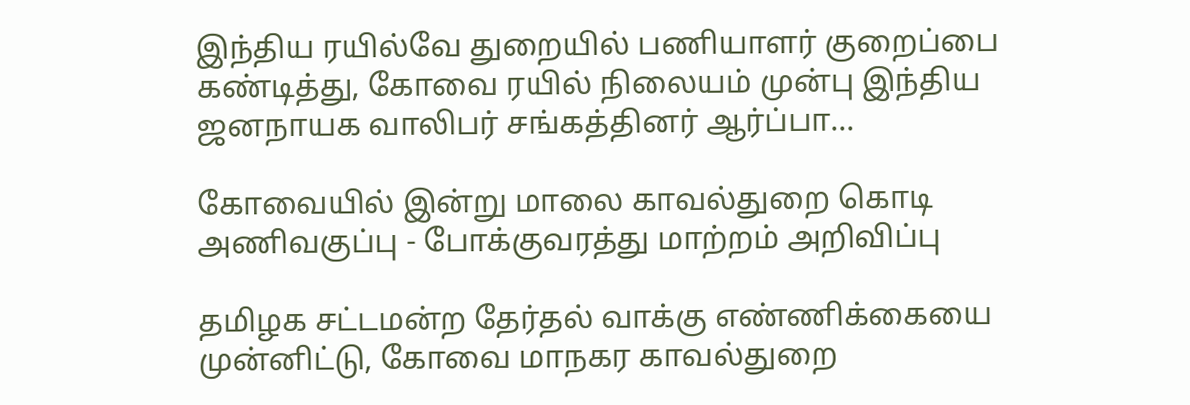இந்திய ரயில்வே துறையில் பணியாளர் குறைப்பை கண்டித்து, கோவை ரயில் நிலையம் முன்பு இந்திய ஜனநாயக வாலிபர் சங்கத்தினர் ஆர்ப்பா...

கோவையில் இன்று மாலை காவல்துறை கொடி அணிவகுப்பு - போக்குவரத்து மாற்றம் அறிவிப்பு

தமிழக சட்டமன்ற தேர்தல் வாக்கு எண்ணிக்கையை முன்னிட்டு, கோவை மாநகர காவல்துறை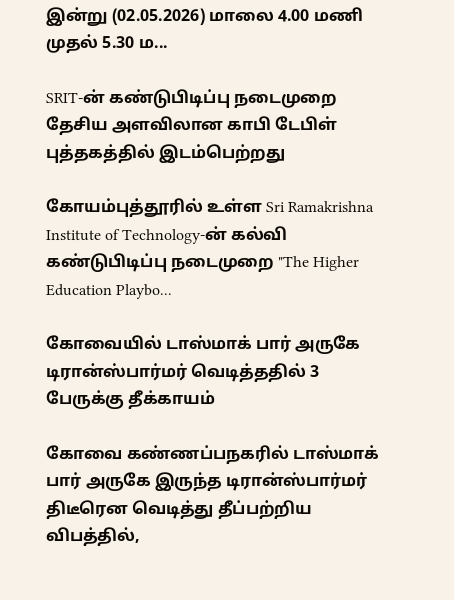இன்று (02.05.2026) மாலை 4.00 மணி முதல் 5.30 ம...

SRIT-ன் கண்டுபிடிப்பு நடைமுறை தேசிய அளவிலான காபி டேபிள் புத்தகத்தில் இடம்பெற்றது

கோயம்புத்தூரில் உள்ள Sri Ramakrishna Institute of Technology-ன் கல்வி கண்டுபிடிப்பு நடைமுறை "The Higher Education Playbo...

கோவையில் டாஸ்மாக் பார் அருகே டிரான்ஸ்பார்மர் வெடித்ததில் 3 பேருக்கு தீக்காயம்

கோவை கண்ணப்பநகரில் டாஸ்மாக் பார் அருகே இருந்த டிரான்ஸ்பார்மர் திடீரென வெடித்து தீப்பற்றிய விபத்தில்,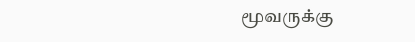மூவருக்கு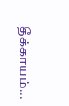தீக்காயம்...